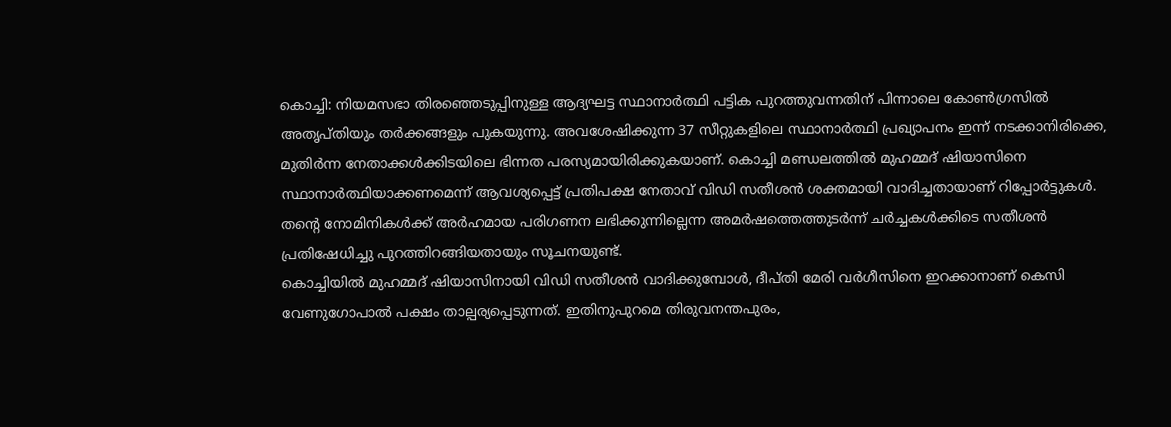കൊച്ചി: നിയമസഭാ തിരഞ്ഞെടുപ്പിനുള്ള ആദ്യഘട്ട സ്ഥാനാർത്ഥി പട്ടിക പുറത്തുവന്നതിന് പിന്നാലെ കോൺഗ്രസിൽ അതൃപ്തിയും തർക്കങ്ങളും പുകയുന്നു. അവശേഷിക്കുന്ന 37 സീറ്റുകളിലെ സ്ഥാനാർത്ഥി പ്രഖ്യാപനം ഇന്ന് നടക്കാനിരിക്കെ, മുതിർന്ന നേതാക്കൾക്കിടയിലെ ഭിന്നത പരസ്യമായിരിക്കുകയാണ്. കൊച്ചി മണ്ഡലത്തിൽ മുഹമ്മദ് ഷിയാസിനെ സ്ഥാനാർത്ഥിയാക്കണമെന്ന് ആവശ്യപ്പെട്ട് പ്രതിപക്ഷ നേതാവ് വിഡി സതീശൻ ശക്തമായി വാദിച്ചതായാണ് റിപ്പോർട്ടുകൾ. തന്റെ നോമിനികൾക്ക് അർഹമായ പരിഗണന ലഭിക്കുന്നില്ലെന്ന അമർഷത്തെത്തുടർന്ന് ചർച്ചകൾക്കിടെ സതീശൻ പ്രതിഷേധിച്ചു പുറത്തിറങ്ങിയതായും സൂചനയുണ്ട്.
കൊച്ചിയിൽ മുഹമ്മദ് ഷിയാസിനായി വിഡി സതീശൻ വാദിക്കുമ്പോൾ, ദീപ്തി മേരി വർഗീസിനെ ഇറക്കാനാണ് കെസി വേണുഗോപാൽ പക്ഷം താല്പര്യപ്പെടുന്നത്. ഇതിനുപുറമെ തിരുവനന്തപുരം,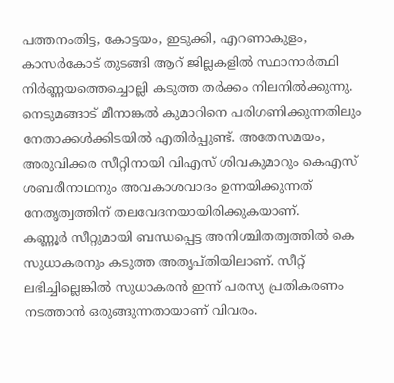പത്തനംതിട്ട, കോട്ടയം, ഇടുക്കി, എറണാകുളം, കാസർകോട് തുടങ്ങി ആറ് ജില്ലകളിൽ സ്ഥാനാർത്ഥി നിർണ്ണയത്തെച്ചൊല്ലി കടുത്ത തർക്കം നിലനിൽക്കുന്നു. നെടുമങ്ങാട് മീനാങ്കൽ കുമാറിനെ പരിഗണിക്കുന്നതിലും നേതാക്കൾക്കിടയിൽ എതിർപ്പുണ്ട്. അതേസമയം, അരുവിക്കര സീറ്റിനായി വിഎസ് ശിവകുമാറും കെഎസ് ശബരീനാഥനും അവകാശവാദം ഉന്നയിക്കുന്നത് നേതൃത്വത്തിന് തലവേദനയായിരിക്കുകയാണ്.
കണ്ണൂർ സീറ്റുമായി ബന്ധപ്പെട്ട അനിശ്ചിതത്വത്തിൽ കെ സുധാകരനും കടുത്ത അതൃപ്തിയിലാണ്. സീറ്റ് ലഭിച്ചില്ലെങ്കിൽ സുധാകരൻ ഇന്ന് പരസ്യ പ്രതികരണം നടത്താൻ ഒരുങ്ങുന്നതായാണ് വിവരം.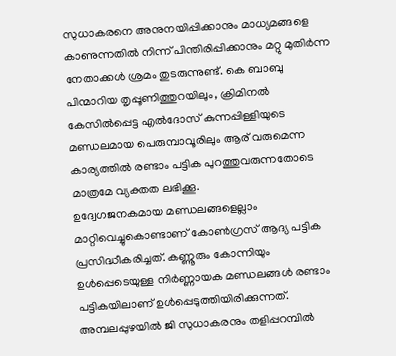സുധാകരനെ അനുനയിപ്പിക്കാനും മാധ്യമങ്ങളെ കാണുന്നതിൽ നിന്ന് പിന്തിരിപ്പിക്കാനും മറ്റു മുതിർന്ന നേതാക്കൾ ശ്രമം തുടരുന്നുണ്ട്. കെ ബാബു പിന്മാറിയ തൃപ്പൂണിത്തുറയിലും, ക്രിമിനൽ കേസിൽപ്പെട്ട എൽദോസ് കുന്നപ്പിള്ളിയുടെ മണ്ഡലമായ പെരുമ്പാവൂരിലും ആര് വരുമെന്ന കാര്യത്തിൽ രണ്ടാം പട്ടിക പുറത്തുവരുന്നതോടെ മാത്രമേ വ്യക്തത ലഭിക്കൂ.
ഉദ്വേഗജനകമായ മണ്ഡലങ്ങളെല്ലാം മാറ്റിവെച്ചുകൊണ്ടാണ് കോൺഗ്രസ് ആദ്യ പട്ടിക പ്രസിദ്ധീകരിച്ചത്. കണ്ണൂരും കോന്നിയും ഉൾപ്പെടെയുള്ള നിർണ്ണായക മണ്ഡലങ്ങൾ രണ്ടാം പട്ടികയിലാണ് ഉൾപ്പെടുത്തിയിരിക്കുന്നത്. അമ്പലപ്പുഴയിൽ ജി സുധാകരനും തളിപ്പറമ്പിൽ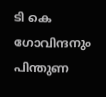ടി കെ ഗോവിന്ദനും പിന്തുണ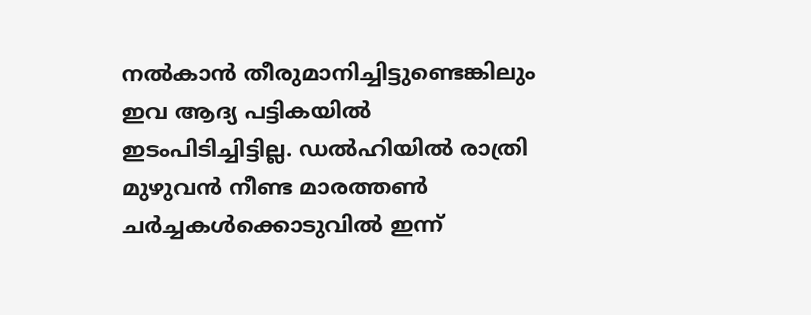നൽകാൻ തീരുമാനിച്ചിട്ടുണ്ടെങ്കിലും ഇവ ആദ്യ പട്ടികയിൽ ഇടംപിടിച്ചിട്ടില്ല. ഡൽഹിയിൽ രാത്രി മുഴുവൻ നീണ്ട മാരത്തൺ ചർച്ചകൾക്കൊടുവിൽ ഇന്ന്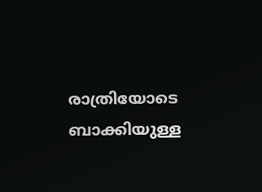രാത്രിയോടെ ബാക്കിയുള്ള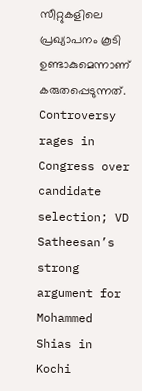സീറ്റുകളിലെ പ്രഖ്യാപനം കൂടി ഉണ്ടാകുമെന്നാണ് കരുതപ്പെടുന്നത്.
Controversy rages in Congress over candidate selection; VD Satheesan’s strong argument for Mohammed Shias in Kochi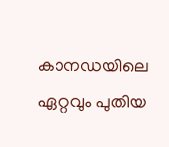കാനഡയിലെ ഏറ്റവും പുതിയ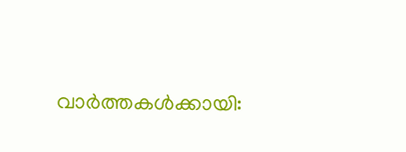വാർത്തകൾക്കായി: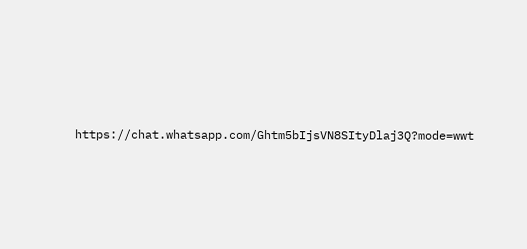https://chat.whatsapp.com/Ghtm5bIjsVN8SItyDlaj3Q?mode=wwt